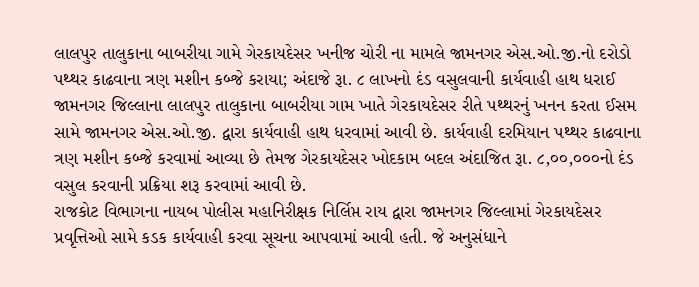લાલપુર તાલુકાના બાબરીયા ગામે ગેરકાયદેસર ખનીજ ચોરી ના મામલે જામનગર એસ.ઓ.જી.નો દરોડો
પથ્થર કાઢવાના ત્રણ મશીન કબ્જે કરાયા; અંદાજે રૂા. ૮ લાખનો દંડ વસુલવાની કાર્યવાહી હાથ ધરાઈ
જામનગર જિલ્લાના લાલપુર તાલુકાના બાબરીયા ગામ ખાતે ગેરકાયદેસર રીતે પથ્થરનું ખનન કરતા ઈસમ સામે જામનગર એસ.ઓ.જી. દ્વારા કાર્યવાહી હાથ ધરવામાં આવી છે. કાર્યવાહી દરમિયાન પથ્થર કાઢવાના ત્રણ મશીન કબ્જે કરવામાં આવ્યા છે તેમજ ગેરકાયદેસર ખોદકામ બદલ અંદાજિત રૂા. ૮,૦૦,૦૦૦નો દંડ વસુલ કરવાની પ્રક્રિયા શરૂ કરવામાં આવી છે.
રાજકોટ વિભાગના નાયબ પોલીસ મહાનિરીક્ષક નિર્લિપ્ત રાય દ્વારા જામનગર જિલ્લામાં ગેરકાયદેસર પ્રવૃત્તિઓ સામે કડક કાર્યવાહી કરવા સૂચના આપવામાં આવી હતી. જે અનુસંધાને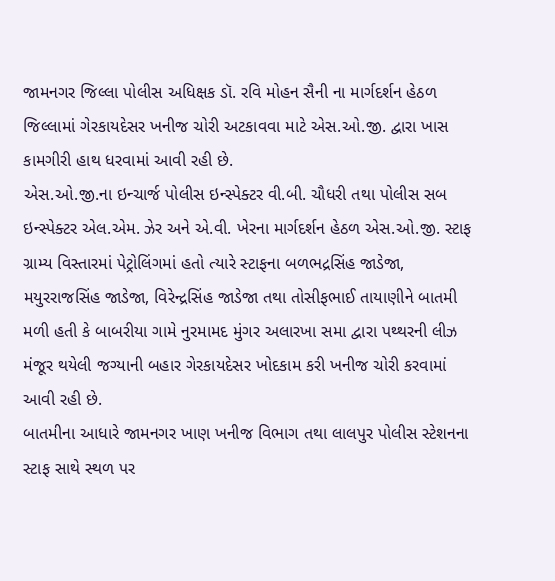જામનગર જિલ્લા પોલીસ અધિક્ષક ડૉ. રવિ મોહન સૈની ના માર્ગદર્શન હેઠળ જિલ્લામાં ગેરકાયદેસર ખનીજ ચોરી અટકાવવા માટે એસ.ઓ.જી. દ્વારા ખાસ કામગીરી હાથ ધરવામાં આવી રહી છે.
એસ.ઓ.જી.ના ઇન્ચાર્જ પોલીસ ઇન્સ્પેક્ટર વી.બી. ચૌધરી તથા પોલીસ સબ ઇન્સ્પેક્ટર એલ.એમ. ઝેર અને એ.વી. ખેરના માર્ગદર્શન હેઠળ એસ.ઓ.જી. સ્ટાફ ગ્રામ્ય વિસ્તારમાં પેટ્રોલિંગમાં હતો ત્યારે સ્ટાફના બળભદ્રસિંહ જાડેજા, મયુરરાજસિંહ જાડેજા, વિરેન્દ્રસિંહ જાડેજા તથા તોસીફભાઈ તાયાણીને બાતમી મળી હતી કે બાબરીયા ગામે નુરમામદ મુંગર અલારખા સમા દ્વારા પથ્થરની લીઝ મંજૂર થયેલી જગ્યાની બહાર ગેરકાયદેસર ખોદકામ કરી ખનીજ ચોરી કરવામાં આવી રહી છે.
બાતમીના આધારે જામનગર ખાણ ખનીજ વિભાગ તથા લાલપુર પોલીસ સ્ટેશનના સ્ટાફ સાથે સ્થળ પર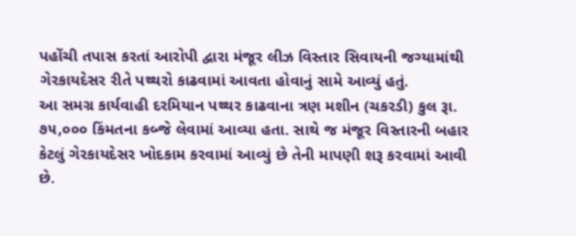પહોંચી તપાસ કરતાં આરોપી દ્વારા મંજૂર લીઝ વિસ્તાર સિવાયની જગ્યામાંથી ગેરકાયદેસર રીતે પથ્થરો કાઢવામાં આવતા હોવાનું સામે આવ્યું હતું.
આ સમગ્ર કાર્યવાહી દરમિયાન પથ્થર કાઢવાના ત્રણ મશીન (ચકરડી) કુલ રૂા. ૭૫,૦૦૦ કિંમતના કબ્જે લેવામાં આવ્યા હતા. સાથે જ મંજૂર વિસ્તારની બહાર કેટલું ગેરકાયદેસર ખોદકામ કરવામાં આવ્યું છે તેની માપણી શરૂ કરવામાં આવી છે.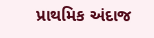પ્રાથમિક અંદાજ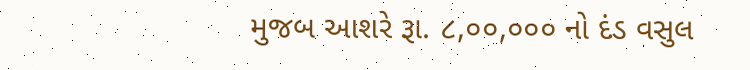મુજબ આશરે રૂા. ૮,૦૦,૦૦૦ નો દંડ વસુલ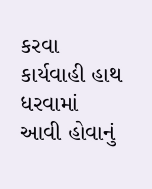કરવા કાર્યવાહી હાથ ધરવામાં આવી હોવાનું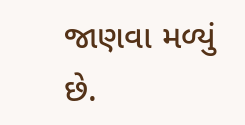જાણવા મળ્યું છે.